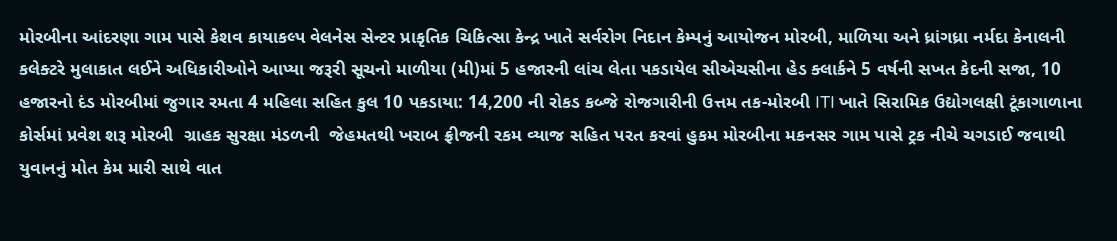મોરબીના આંદરણા ગામ પાસે કેશવ કાયાકલ્પ વેલનેસ સેન્ટર પ્રાકૃતિક ચિકિત્સા કેન્દ્ર ખાતે સર્વરોગ નિદાન કેમ્પનું આયોજન મોરબી, માળિયા અને ધ્રાંગધ્રા નર્મદા કેનાલની કલેક્ટરે મુલાકાત લઈને અધિકારીઓને આપ્યા જરૂરી સૂચનો માળીયા (મી)માં 5 હજારની લાંચ લેતા પકડાયેલ સીએચસીના હેડ ક્લાર્કને 5 વર્ષની સખત કેદની સજા, 10 હજારનો દંડ મોરબીમાં જુગાર રમતા 4 મહિલા સહિત કુલ 10 પકડાયા: 14,200 ની રોકડ કબ્જે રોજગારીની ઉત્તમ તક-મોરબી ITI ખાતે સિરામિક ઉદ્યોગલક્ષી ટૂંકાગાળાના કોર્સમાં પ્રવેશ શરૂ મોરબી  ગ્રાહક સુરક્ષા મંડળની  જેહમતથી ખરાબ ફ્રીજની રકમ વ્યાજ સહિત પરત કરવાં હુકમ મોરબીના મકનસર ગામ પાસે ટ્રક નીચે ચગડાઈ જવાથી યુવાનનું મોત કેમ મારી સાથે વાત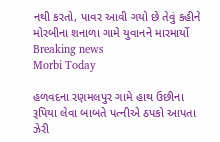નથી કરતો, પાવર આવી ગયો છે તેવું કહીને મોરબીના શનાળા ગામે યુવાનને મારમાર્યો
Breaking news
Morbi Today

હળવદના રણમલપુર ગામે હાથ ઉછીના રૂપિયા લેવા બાબતે પત્નીએ ઠપકો આપતા ઝેરી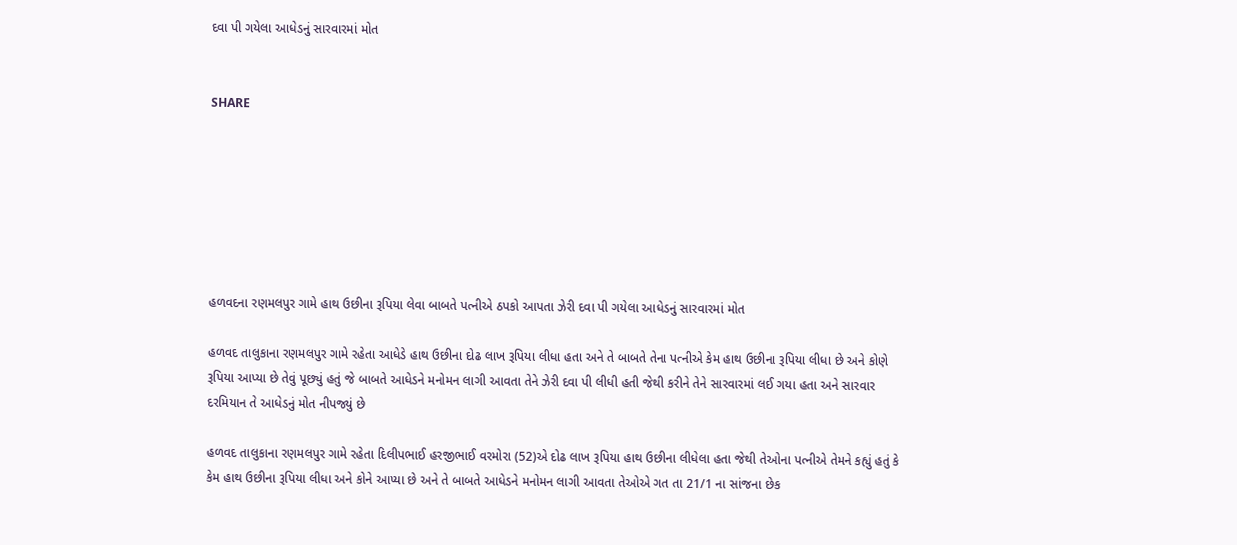દવા પી ગયેલા આધેડનું સારવારમાં મોત


SHARE







હળવદના રણમલપુર ગામે હાથ ઉછીના રૂપિયા લેવા બાબતે પત્નીએ ઠપકો આપતા ઝેરી દવા પી ગયેલા આધેડનું સારવારમાં મોત

હળવદ તાલુકાના રણમલપુર ગામે રહેતા આધેડે હાથ ઉછીના દોઢ લાખ રૂપિયા લીધા હતા અને તે બાબતે તેના પત્નીએ કેમ હાથ ઉછીના રૂપિયા લીધા છે અને કોણે રૂપિયા આપ્યા છે તેવું પૂછ્યું હતું જે બાબતે આધેડને મનોમન લાગી આવતા તેને ઝેરી દવા પી લીધી હતી જેથી કરીને તેને સારવારમાં લઈ ગયા હતા અને સારવાર દરમિયાન તે આધેડનું મોત નીપજ્યું છે

હળવદ તાલુકાના રણમલપુર ગામે રહેતા દિલીપભાઈ હરજીભાઈ વરમોરા (52)એ દોઢ લાખ રૂપિયા હાથ ઉછીના લીધેલા હતા જેથી તેઓના પત્નીએ તેમને કહ્યું હતું કે કેમ હાથ ઉછીના રૂપિયા લીધા અને કોને આપ્યા છે અને તે બાબતે આધેડને મનોમન લાગી આવતા તેઓએ ગત તા 21/1 ના સાંજના છેક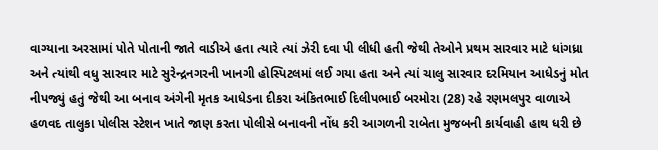વાગ્યાના અરસામાં પોતે પોતાની જાતે વાડીએ હતા ત્યારે ત્યાં ઝેરી દવા પી લીધી હતી જેથી તેઓને પ્રથમ સારવાર માટે ધાંગધ્રા અને ત્યાંથી વધુ સારવાર માટે સુરેન્દ્રનગરની ખાનગી હોસ્પિટલમાં લઈ ગયા હતા અને ત્યાં ચાલુ સારવાર દરમિયાન આધેડનું મોત નીપજ્યું હતું જેથી આ બનાવ અંગેની મૃતક આધેડના દીકરા અંકિતભાઈ દિલીપભાઈ બરમોરા (28) રહે રણમલપુર વાળાએ હળવદ તાલુકા પોલીસ સ્ટેશન ખાતે જાણ કરતા પોલીસે બનાવની નોંધ કરી આગળની રાબેતા મુજબની કાર્યવાહી હાથ ધરી છે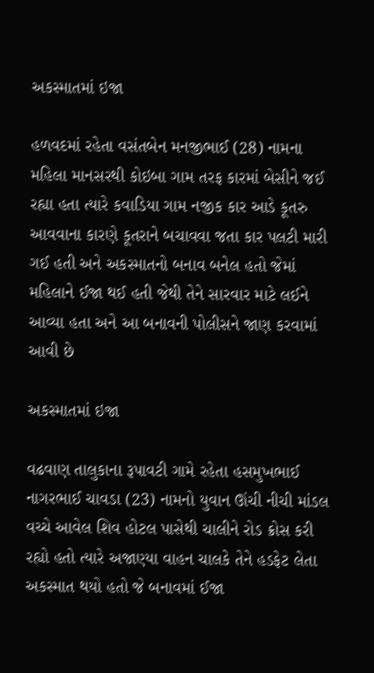અકસ્માતમાં ઇજા

હળવદમાં રહેતા વસંતબેન મનજીભાઈ (28) નામના મહિલા માનસરથી કોઇબા ગામ તરફ કારમાં બેસીને જઈ રહ્યા હતા ત્યારે કવાડિયા ગામ નજીક કાર આડે કૂતરુ આવવાના કારણે કૂતરાને બચાવવા જતા કાર પલટી મારી ગઈ હતી અને અકસ્માતનો બનાવ બનેલ હતો જેમાં મહિલાને ઈજા થઈ હતી જેથી તેને સારવાર માટે લઈને આવ્યા હતા અને આ બનાવની પોલીસને જાણ કરવામાં આવી છે

અકસ્માતમાં ઇજા

વઢવાણ તાલુકાના રૂપાવટી ગામે રહેતા હસમુખભાઈ નાગરભાઈ ચાવડા (23) નામનો યુવાન ઊંચી નીચી માંડલ વચ્ચે આવેલ શિવ હોટલ પાસેથી ચાલીને રોડ ક્રોસ કરી રહ્યો હતો ત્યારે અજાણ્યા વાહન ચાલકે તેને હડફેટ લેતા અકસ્માત થયો હતો જે બનાવમાં ઈજા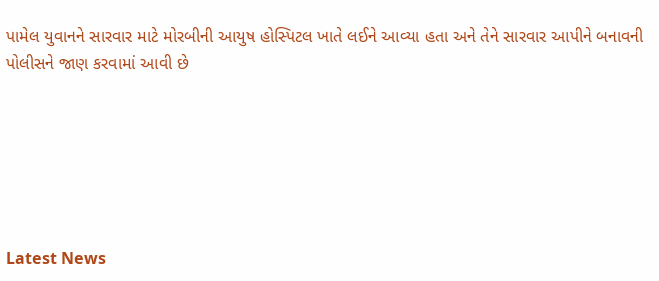પામેલ યુવાનને સારવાર માટે મોરબીની આયુષ હોસ્પિટલ ખાતે લઈને આવ્યા હતા અને તેને સારવાર આપીને બનાવની પોલીસને જાણ કરવામાં આવી છે






Latest News